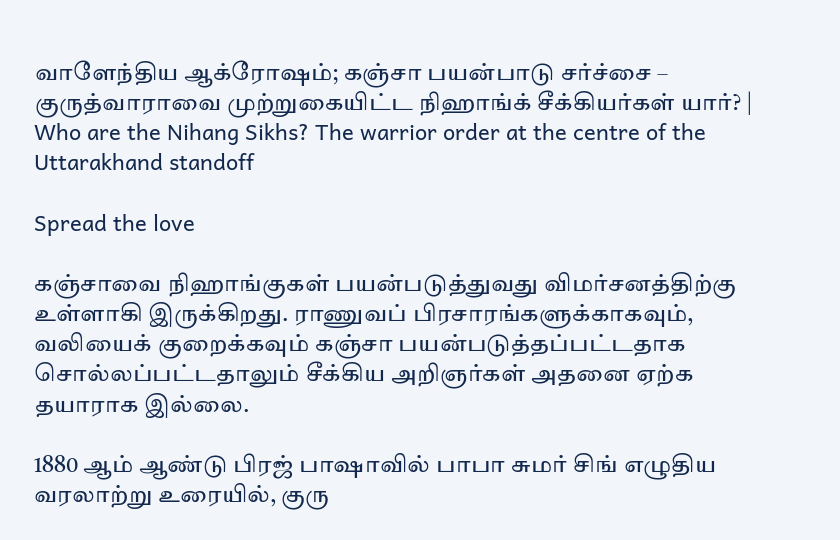வாளேந்திய ஆக்ரோஷம்; கஞ்சா பயன்பாடு சர்ச்சை – குருத்வாராவை முற்றுகையிட்ட நிஹாங்க் சீக்கியர்கள் யார்? | Who are the Nihang Sikhs? The warrior order at the centre of the Uttarakhand standoff

Spread the love

கஞ்சாவை நிஹாங்குகள் பயன்படுத்துவது விமர்சனத்திற்கு உள்ளாகி இருக்கிறது. ராணுவப் பிரசாரங்களுக்காகவும், வலியைக் குறைக்கவும் கஞ்சா பயன்படுத்தப்பட்டதாக சொல்லப்பட்டதாலும் சீக்கிய அறிஞர்கள் அதனை ஏற்க தயாராக இல்லை.

1880 ஆம் ஆண்டு பிரஜ் பாஷாவில் பாபா சுமர் சிங் எழுதிய வரலாற்று உரையில், குரு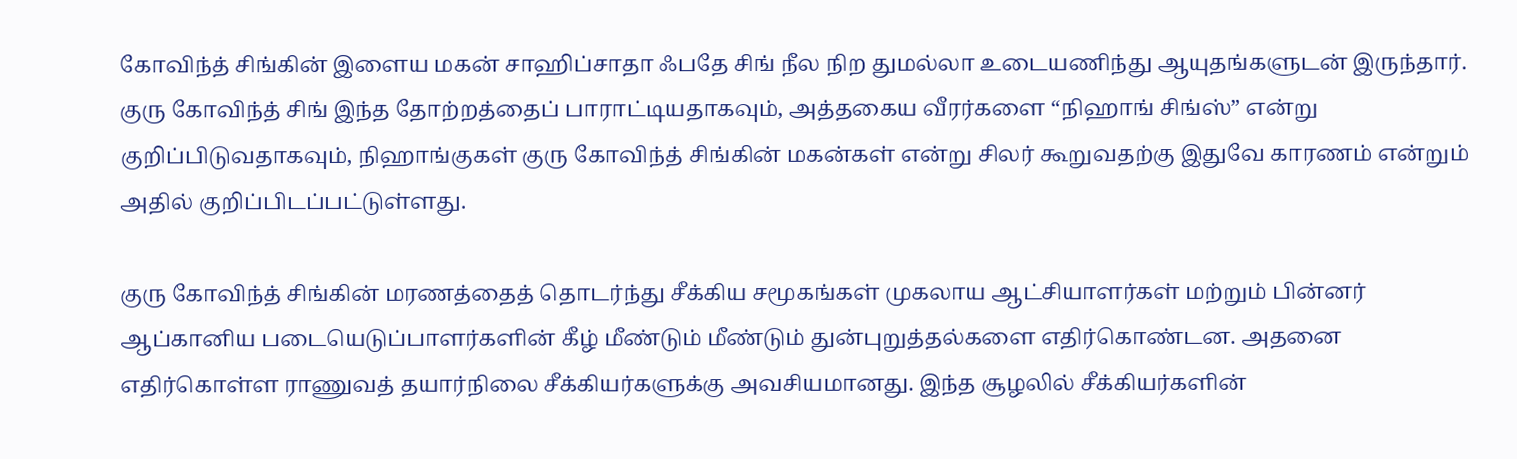கோவிந்த் சிங்கின் இளைய மகன் சாஹிப்சாதா ஃபதே சிங் நீல நிற துமல்லா உடையணிந்து ஆயுதங்களுடன் இருந்தார். குரு கோவிந்த் சிங் இந்த தோற்றத்தைப் பாராட்டியதாகவும், அத்தகைய வீரர்களை “நிஹாங் சிங்ஸ்” என்று குறிப்பிடுவதாகவும், நிஹாங்குகள் குரு கோவிந்த் சிங்கின் மகன்கள் என்று சிலர் கூறுவதற்கு இதுவே காரணம் என்றும் அதில் குறிப்பிடப்பட்டுள்ளது.

குரு கோவிந்த் சிங்கின் மரணத்தைத் தொடர்ந்து சீக்கிய சமூகங்கள் முகலாய ஆட்சியாளர்கள் மற்றும் பின்னர் ஆப்கானிய படையெடுப்பாளர்களின் கீழ் மீண்டும் மீண்டும் துன்புறுத்தல்களை எதிர்கொண்டன. அதனை எதிர்கொள்ள ராணுவத் தயார்நிலை சீக்கியர்களுக்கு அவசியமானது. இந்த சூழலில் சீக்கியர்களின்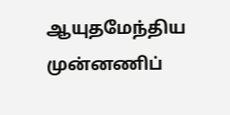ஆயுதமேந்திய முன்னணிப்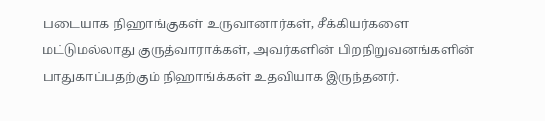படையாக நிஹாங்குகள் உருவானார்கள், சீக்கியர்களை மட்டுமல்லாது குருத்வாராக்கள், அவர்களின் பிறநிறுவனங்களின் பாதுகாப்பதற்கும் நிஹாங்க்கள் உதவியாக இருந்தனர்.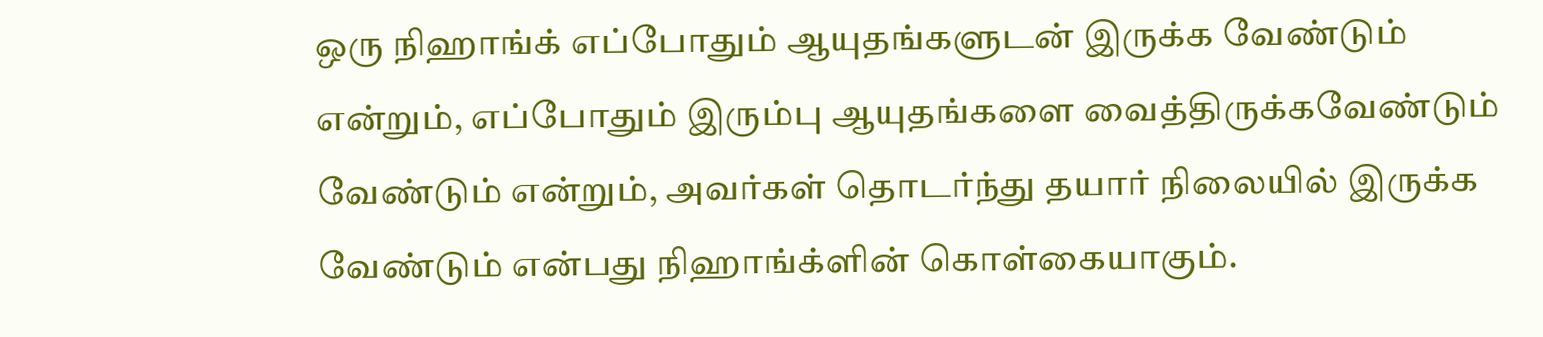ஒரு நிஹாங்க் எப்போதும் ஆயுதங்களுடன் இருக்க வேண்டும் என்றும், எப்போதும் இரும்பு ஆயுதங்களை வைத்திருக்கவேண்டும் வேண்டும் என்றும், அவர்கள் தொடர்ந்து தயார் நிலையில் இருக்க வேண்டும் என்பது நிஹாங்க்ளின் கொள்கையாகும்.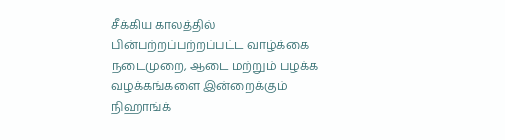சீக்கிய காலத்தில் பின்பற்றப்பற்றப்பட்ட வாழ்க்கை நடைமுறை, ஆடை மற்றும் பழக்க வழக்கங்களை இன்றைக்கும் நிஹாங்க்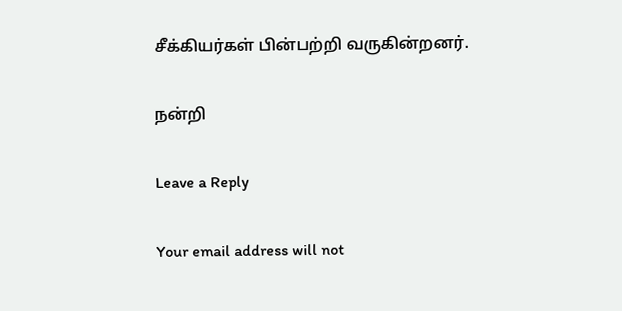சீக்கியர்கள் பின்பற்றி வருகின்றனர்.

நன்றி

Leave a Reply

Your email address will not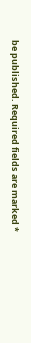be published. Required fields are marked *